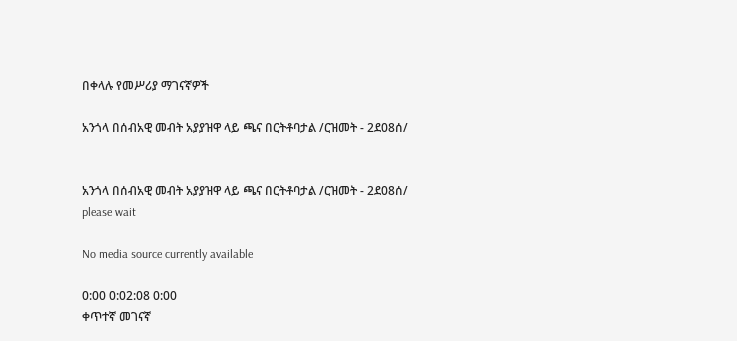በቀላሉ የመሥሪያ ማገናኛዎች

አንጎላ በሰብአዊ መብት አያያዝዋ ላይ ጫና በርትቶባታል /ርዝመት - 2ደ08ሰ/


አንጎላ በሰብአዊ መብት አያያዝዋ ላይ ጫና በርትቶባታል /ርዝመት - 2ደ08ሰ/
please wait

No media source currently available

0:00 0:02:08 0:00
ቀጥተኛ መገናኛ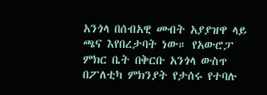አንጎላ በሰብአዊ መብት አያያዝዋ ላይ ጫና እየበረታባት ነው። የአውሮፓ ምክር ቤት በቅርቡ አንጎላ ውስጥ በፖለቲካ ምክንያት የታሰሩ የተባሉ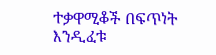ተቃዋሚቆች በፍጥነት እንዲፈቱ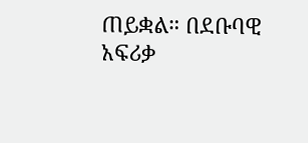ጠይቋል። በደቡባዊ አፍሪቃ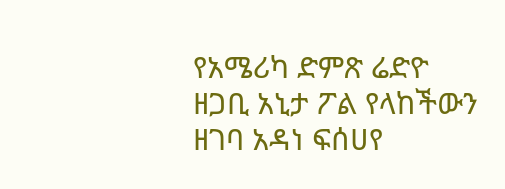የአሜሪካ ድምጽ ሬድዮ ዘጋቢ አኒታ ፖል የላከችውን ዘገባ አዳነ ፍሰሀየ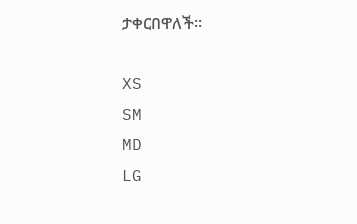ታቀርበዋለች።

XS
SM
MD
LG